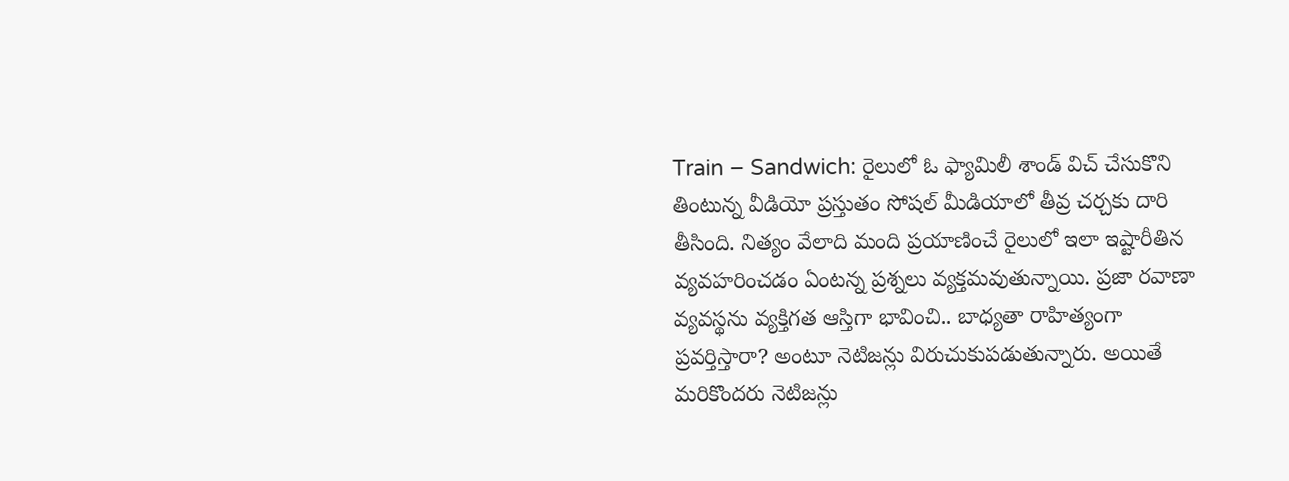Train – Sandwich: రైలులో ఓ ఫ్యామిలీ శాండ్ విచ్ చేసుకొని తింటున్న వీడియో ప్రస్తుతం సోషల్ మీడియాలో తీవ్ర చర్చకు దారి తీసింది. నిత్యం వేలాది మంది ప్రయాణించే రైలులో ఇలా ఇష్టారీతిన వ్యవహరించడం ఏంటన్న ప్రశ్నలు వ్యక్తమవుతున్నాయి. ప్రజా రవాణా వ్యవస్థను వ్యక్తిగత ఆస్తిగా భావించి.. బాధ్యతా రాహిత్యంగా ప్రవర్తిస్తారా? అంటూ నెటిజన్లు విరుచుకుపడుతున్నారు. అయితే మరికొందరు నెటిజన్లు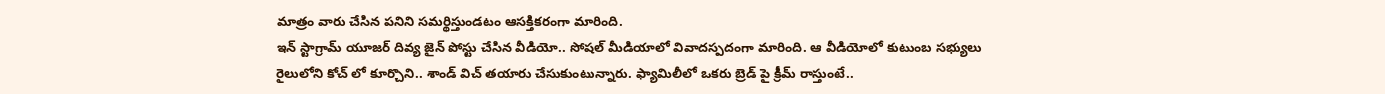మాత్రం వారు చేసిన పనిని సమర్థిస్తుండటం ఆసక్తికరంగా మారింది.
ఇన్ స్టాగ్రామ్ యూజర్ దివ్య జైన్ పోస్టు చేసిన వీడియో.. సోషల్ మీడియాలో వివాదస్పదంగా మారింది. ఆ వీడియోలో కుటుంబ సభ్యులు రైలులోని కోచ్ లో కూర్చొని.. శాండ్ విచ్ తయారు చేసుకుంటున్నారు. ఫ్యామిలీలో ఒకరు బ్రెడ్ పై క్రీమ్ రాస్తుంటే..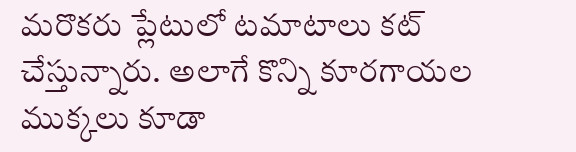మరొకరు ప్లేటులో టమాటాలు కట్ చేస్తున్నారు. అలాగే కొన్ని కూరగాయల ముక్కలు కూడా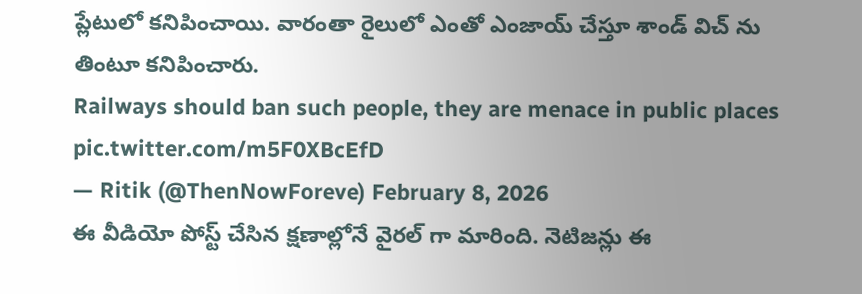ప్లేటులో కనిపించాయి. వారంతా రైలులో ఎంతో ఎంజాయ్ చేస్తూ శాండ్ విచ్ ను తింటూ కనిపించారు.
Railways should ban such people, they are menace in public places pic.twitter.com/m5F0XBcEfD
— Ritik (@ThenNowForeve) February 8, 2026
ఈ వీడియో పోస్ట్ చేసిన క్షణాల్లోనే వైరల్ గా మారింది. నెటిజన్లు ఈ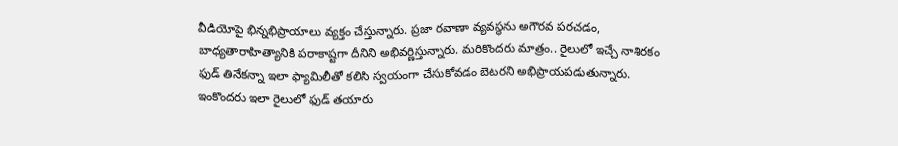వీడియోపై భిన్నభిప్రాయాలు వ్యక్తం చేస్తున్నారు. ప్రజా రవాణా వ్యవస్థను అగౌరవ పరచడం, బాధ్యతారాహిత్యానికి పరాకాష్టగా దీనిని అభివర్ణిస్తున్నారు. మరికొందరు మాత్రం.. రైలులో ఇచ్చే నాశిరకం ఫుడ్ తినేకన్నా ఇలా ఫ్యామిలీతో కలిసి స్వయంగా చేసుకోవడం బెటరని అభిప్రాయపడుతున్నారు. ఇంకొందరు ఇలా రైలులో ఫుడ్ తయారు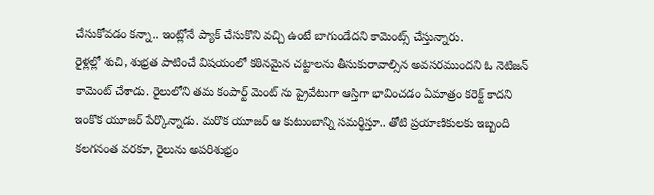చేసుకోవడం కన్నా.. ఇంట్లోనే ప్యాక్ చేసుకొని వచ్చి ఉంటే బాగుండేదని కామెంట్స్ చేస్తున్నారు.
రైళ్లల్లో శుచి, శుభ్రత పాటించే విషయంలో కఠినమైన చట్టాలను తీసుకురావాల్సిన అవసరముందని ఓ నెటిజన్ కామెంట్ చేశాడు. రైలులోని తమ కంపార్ట్ మెంట్ ను ప్రైవేటుగా ఆస్తిగా భావించడం ఏమాత్రం కరెక్ట్ కాదని ఇంకొక యూజర్ పేర్కొన్నాడు. మరొక యూజర్ ఆ కుటుంబాన్ని సమర్థిస్తూ.. తోటి ప్రయాణికులకు ఇబ్బంది కలగనంత వరకూ, రైలును అపరిశుభ్రం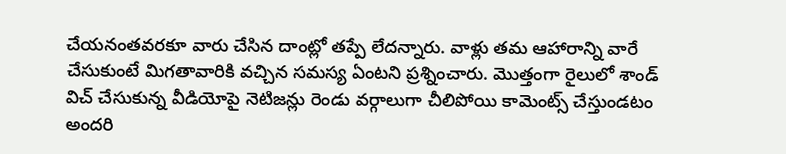చేయనంతవరకూ వారు చేసిన దాంట్లో తప్పే లేదన్నారు. వాళ్లు తమ ఆహారాన్ని వారే చేసుకుంటే మిగతావారికి వచ్చిన సమస్య ఏంటని ప్రశ్నించారు. మెుత్తంగా రైలులో శాండ్ విచ్ చేసుకున్న వీడియోపై నెటిజన్లు రెండు వర్గాలుగా చీలిపోయి కామెంట్స్ చేస్తుండటం అందరి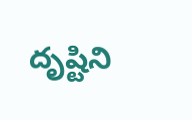దృష్టిని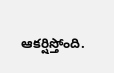ఆకర్షిస్తోంది.